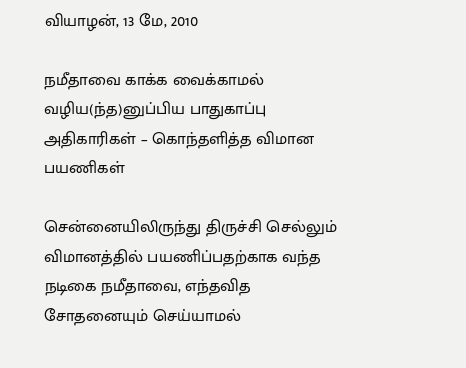வியாழன், 13 மே, 2010

நமீதாவை காக்க வைக்காமல் வழிய(ந்த)னுப்பிய பாதுகாப்பு அதிகாரிகள் – கொந்தளித்த விமான பயணிகள்

சென்னையிலிருந்து திருச்சி செல்லும் விமானத்தில் பயணிப்பதற்காக வந்த நடிகை நமீதாவை, எந்தவித சோதனையும் செய்யாமல்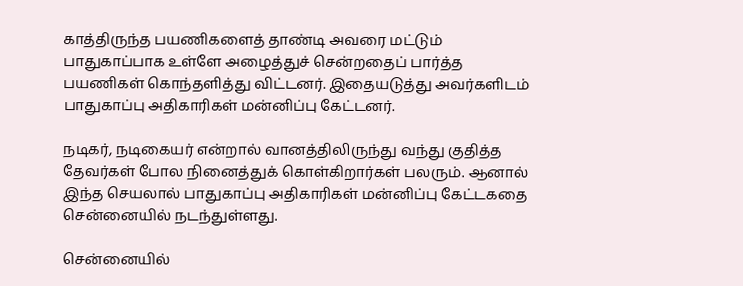காத்திருந்த பயணிகளைத் தாண்டி அவரை மட்டும் பாதுகாப்பாக உள்ளே அழைத்துச் சென்றதைப் பார்த்த பயணிகள் கொந்தளித்து விட்டனர். இதையடுத்து அவர்களிடம் பாதுகாப்பு அதிகாரிகள் மன்னிப்பு கேட்டனர்.

நடிகர், நடிகையர் என்றால் வானத்திலிருந்து வந்து குதித்த தேவர்கள் போல நினைத்துக் கொள்கிறார்கள் பலரும். ஆனால் இந்த செயலால் பாதுகாப்பு அதிகாரிகள் மன்னிப்பு கேட்டகதை சென்னையில் நடந்துள்ளது.

சென்னையில்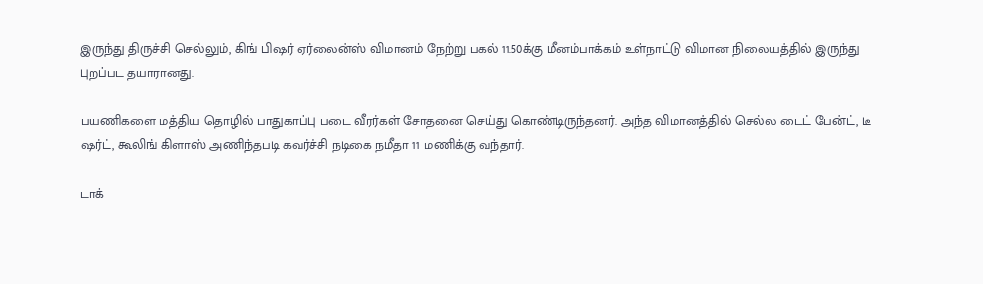இருந்து திருச்சி செல்லும், கிங் பிஷர் ஏர்லைன்ஸ் விமானம் நேற்று பகல் 11.50க்கு மீனம்பாக்கம் உள்நாட்டு விமான நிலையத்தில் இருந்து புறப்பட தயாரானது.

பயணிகளை மத்திய தொழில் பாதுகாப்பு படை வீரர்கள் சோதனை செய்து கொண்டிருந்தனர். அந்த விமானத்தில் செல்ல டைட் பேன்ட், டீ ஷர்ட், கூலிங் கிளாஸ் அணிந்தபடி கவர்ச்சி நடிகை நமீதா 11 மணிக்கு வந்தார்.

டாக்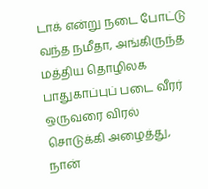டாக் என்று நடை போட்டு வந்த நமீதா, அங்கிருந்த மத்திய தொழிலக பாதுகாப்புப் படை வீரர் ஒருவரை விரல் சொடுக்கி அழைத்து, நான்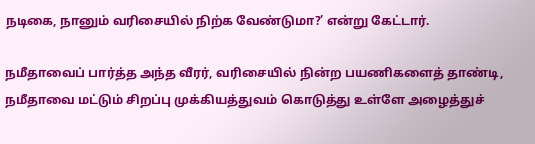நடிகை, நானும் வரிசையில் நிற்க வேண்டுமா?’ என்று கேட்டார்.

நமீதாவைப் பார்த்த அந்த வீரர், வரிசையில் நின்ற பயணிகளைத் தாண்டி, நமீதாவை மட்டும் சிறப்பு முக்கியத்துவம் கொடுத்து உள்ளே அழைத்துச்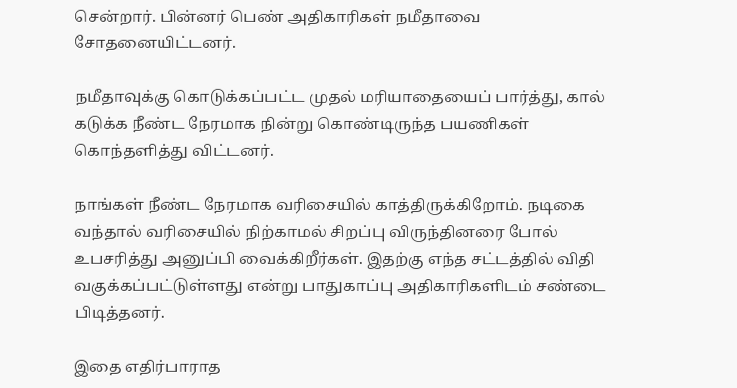சென்றார். பின்னர் பெண் அதிகாரிகள் நமீதாவை சோதனையிட்டனர்.

நமீதாவுக்கு கொடுக்கப்பட்ட முதல் மரியாதையைப் பார்த்து, கால் கடுக்க நீண்ட நேரமாக நின்று கொண்டிருந்த பயணிகள் கொந்தளித்து விட்டனர்.

நாங்கள் நீண்ட நேரமாக வரிசையில் காத்திருக்கிறோம். நடிகை வந்தால் வரிசையில் நிற்காமல் சிறப்பு விருந்தினரை போல் உபசரித்து அனுப்பி வைக்கிறீர்கள். இதற்கு எந்த சட்டத்தில் விதி வகுக்கப்பட்டுள்ளது என்று பாதுகாப்பு அதிகாரிகளிடம் சண்டை பிடித்தனர்.

இதை எதிர்பாராத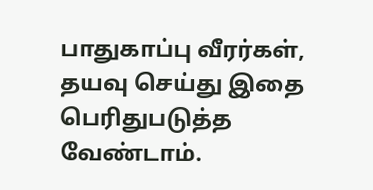பாதுகாப்பு வீரர்கள், தயவு செய்து இதை பெரிதுபடுத்த வேண்டாம்.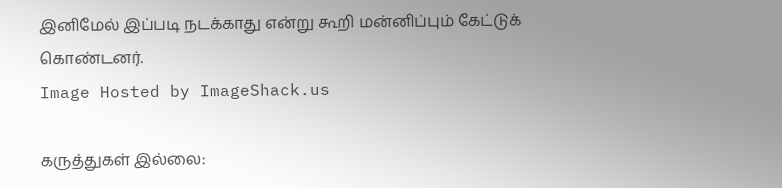இனிமேல் இப்படி நடக்காது என்று கூறி மன்னிப்பும் கேட்டுக் கொண்டனர்.
Image Hosted by ImageShack.us

கருத்துகள் இல்லை: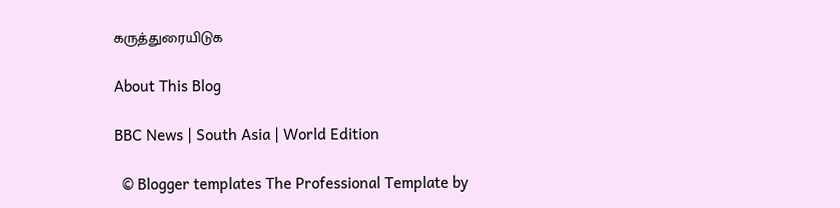கருத்துரையிடுக

About This Blog

BBC News | South Asia | World Edition

  © Blogger templates The Professional Template by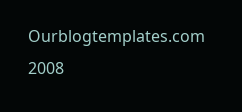Ourblogtemplates.com 2008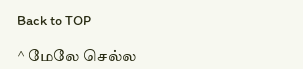Back to TOP

^ மேலே செல்ல